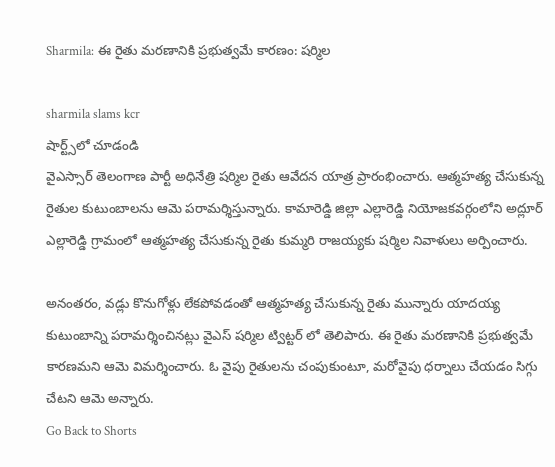Sharmila: ఈ రైతు మరణానికి ప్రభుత్వమే కారణం: ష‌ర్మిల‌

sharmila slams kcr
షార్ట్స్‌లో చూడండి
వైఎస్సార్ తెలంగాణ‌ పార్టీ అధినేత్రి ష‌ర్మిల రైతు ఆవేద‌న యాత్ర ప్రారంభించారు. ఆత్మ‌హ‌త్య చేసుకున్న రైతుల కుటుంబాల‌ను ఆమె ప‌రామ‌ర్శిస్తున్నారు. కామారెడ్డి జిల్లా ఎల్లారెడ్డి నియోజకవర్గంలోని అద్లూర్ ఎల్లారెడ్డి గ్రామంలో ఆత్మహత్య చేసుకున్న రైతు కుమ్మరి రాజయ్యకు ష‌ర్మిల‌ నివాళులు అర్పించారు.

అనంత‌రం, వడ్లు కొనుగోళ్లు లేక‌పోవ‌డంతో ఆత్మహత్య చేసుకున్న రైతు మున్నారు యాదయ్య కుటుంబాన్ని ప‌రామ‌ర్శించిన‌ట్లు వైఎస్ ష‌ర్మిల ట్విట్ట‌ర్ లో తెలిపారు. ఈ రైతు మరణానికి ప్రభుత్వమే కారణమ‌ని ఆమె విమ‌ర్శించారు. ఓ వైపు రైతులను చంపుకుంటూ, మరోవైపు ధర్నాలు చేయడం సిగ్గు చేటని ఆమె అన్నారు.
Go Back to Shorts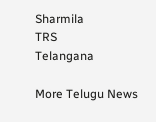Sharmila
TRS
Telangana

More Telugu News